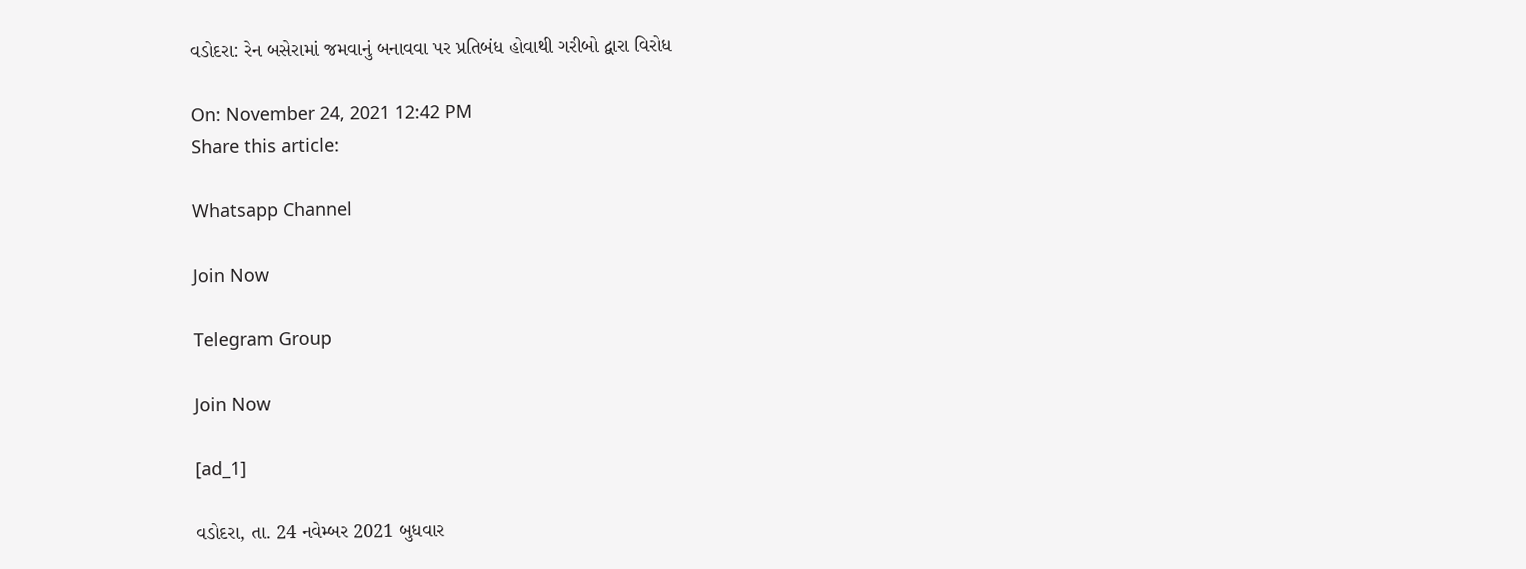વડોદરા: રેન બસેરામાં જમવાનું બનાવવા પર પ્રતિબંધ હોવાથી ગરીબો દ્વારા વિરોધ

On: November 24, 2021 12:42 PM
Share this article:

Whatsapp Channel

Join Now

Telegram Group

Join Now

[ad_1]

વડોદરા, તા. 24 નવેમ્બર 2021 બુધવાર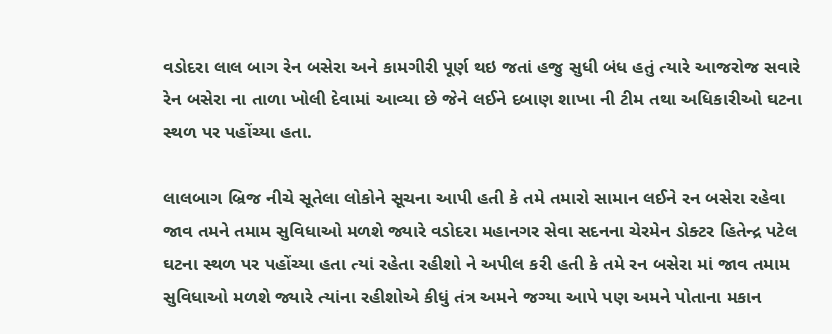વડોદરા લાલ બાગ રેન બસેરા અને કામગીરી પૂર્ણ થઇ જતાં હજુ સુધી બંધ હતું ત્યારે આજરોજ સવારે રેન બસેરા ના તાળા ખોલી દેવામાં આવ્યા છે જેને લઈને દબાણ શાખા ની ટીમ તથા અધિકારીઓ ઘટના સ્થળ પર પહોંચ્યા હતા.

લાલબાગ બ્રિજ નીચે સૂતેલા લોકોને સૂચના આપી હતી કે તમે તમારો સામાન લઈને રન બસેરા રહેવા જાવ તમને તમામ સુવિધાઓ મળશે જ્યારે વડોદરા મહાનગર સેવા સદનના ચેરમેન ડોક્ટર હિતેન્દ્ર પટેલ ઘટના સ્થળ પર પહોંચ્યા હતા ત્યાં રહેતા રહીશો ને અપીલ કરી હતી કે તમે રન બસેરા માં જાવ તમામ સુવિધાઓ મળશે જ્યારે ત્યાંના રહીશોએ કીધું તંત્ર અમને જગ્યા આપે પણ અમને પોતાના મકાન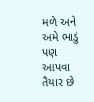મળે અને અમે ભાડું પણ આપવા તૈયાર છે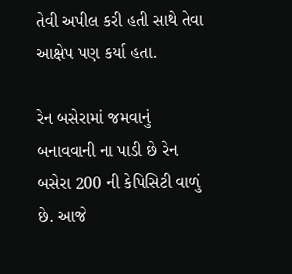તેવી અપીલ કરી હતી સાથે તેવા આક્ષેપ પણ કર્યા હતા.

રેન બસેરામાં જમવાનું બનાવવાની ના પાડી છે રેન બસેરા 200 ની કેપિસિટી વાળું છે. આજે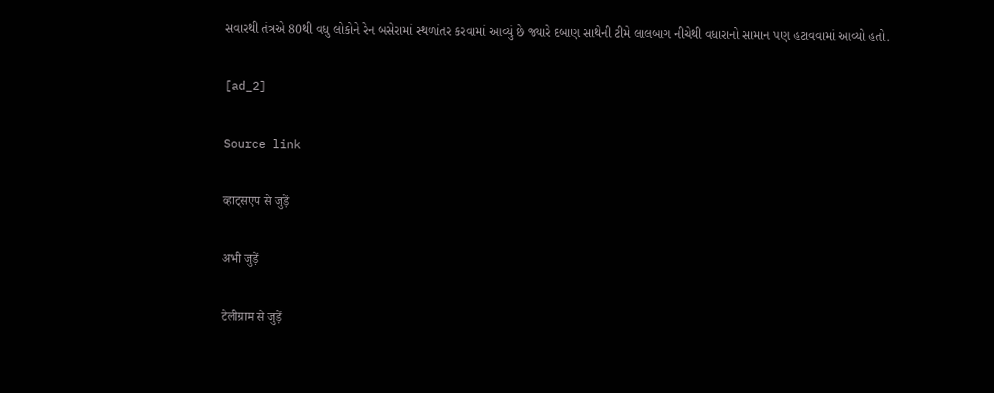સવારથી તંત્રએ 80થી વધુ લોકોને રેન બસેરામાં સ્થળાંતર કરવામાં આવ્યું છે જ્યારે દબાણ સાથેની ટીમે લાલબાગ નીચેથી વધારાનો સામાન પણ હટાવવામાં આવ્યો હતો.

[ad_2]

Source link

व्हाट्सएप से जुड़ें

अभी जुड़ें

टेलीग्राम से जुड़ें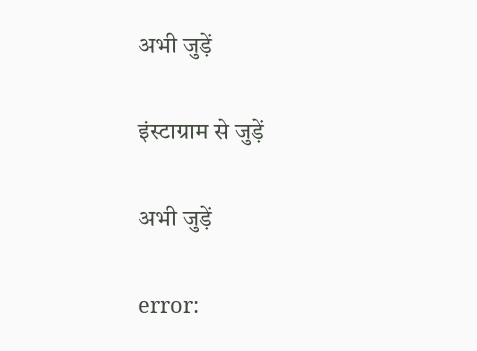अभी जुड़ें

इंस्टाग्राम से जुड़ें

अभी जुड़ें

error: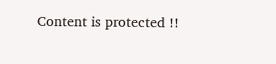Content is protected !!